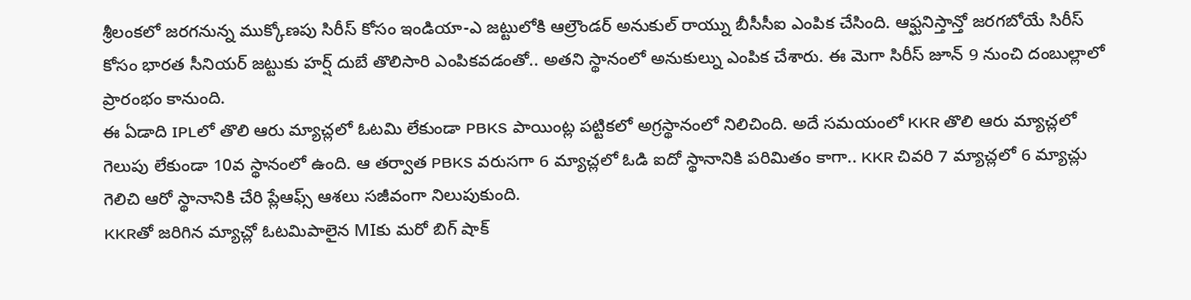శ్రీలంకలో జరగనున్న ముక్కోణపు సిరీస్ కోసం ఇండియా-ఎ జట్టులోకి ఆల్రౌండర్ అనుకుల్ రాయ్ను బీసీసీఐ ఎంపిక చేసింది. ఆఫ్ఘనిస్తాన్తో జరగబోయే సిరీస్ కోసం భారత సీనియర్ జట్టుకు హర్ష్ దుబే తొలిసారి ఎంపికవడంతో.. అతని స్థానంలో అనుకుల్ను ఎంపిక చేశారు. ఈ మెగా సిరీస్ జూన్ 9 నుంచి దంబుల్లాలో ప్రారంభం కానుంది.
ఈ ఏడాది IPLలో తొలి ఆరు మ్యాచ్లలో ఓటమి లేకుండా PBKS పాయింట్ల పట్టికలో అగ్రస్థానంలో నిలిచింది. అదే సమయంలో KKR తొలి ఆరు మ్యాచ్లలో గెలుపు లేకుండా 10వ స్థానంలో ఉంది. ఆ తర్వాత PBKS వరుసగా 6 మ్యాచ్లలో ఓడి ఐదో స్థానానికి పరిమితం కాగా.. KKR చివరి 7 మ్యాచ్లలో 6 మ్యాచ్లు గెలిచి ఆరో స్థానానికి చేరి ప్లేఆఫ్స్ ఆశలు సజీవంగా నిలుపుకుంది.
KKRతో జరిగిన మ్యాచ్లో ఓటమిపాలైన MIకు మరో బిగ్ షాక్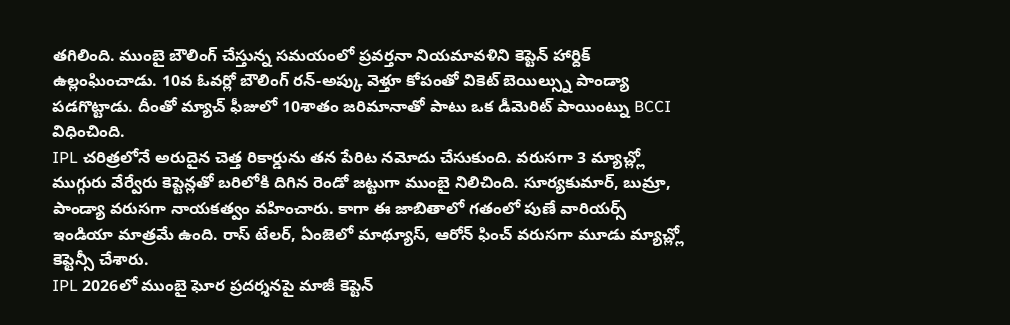తగిలింది. ముంబై బౌలింగ్ చేస్తున్న సమయంలో ప్రవర్తనా నియమావళిని కెప్టెన్ హార్దిక్ ఉల్లంఘించాడు. 10వ ఓవర్లో బౌలింగ్ రన్-అప్కు వెళ్తూ కోపంతో వికెట్ బెయిల్స్ను పాండ్యా పడగొట్టాడు. దీంతో మ్యాచ్ ఫీజులో 10శాతం జరిమానాతో పాటు ఒక డీమెరిట్ పాయింట్ను BCCI విధించింది.
IPL చరిత్రలోనే అరుదైన చెత్త రికార్డును తన పేరిట నమోదు చేసుకుంది. వరుసగా 3 మ్యాచ్ల్లో ముగ్గురు వేర్వేరు కెప్టెన్లతో బరిలోకి దిగిన రెండో జట్టుగా ముంబై నిలిచింది. సూర్యకుమార్, బుమ్రా, పాండ్యా వరుసగా నాయకత్వం వహించారు. కాగా ఈ జాబితాలో గతంలో పుణే వారియర్స్ ఇండియా మాత్రమే ఉంది. రాస్ టేలర్, ఏంజెలో మాథ్యూస్, ఆరోన్ ఫించ్ వరుసగా మూడు మ్యాచ్ల్లో కెప్టెన్సీ చేశారు.
IPL 2026లో ముంబై ఘోర ప్రదర్శనపై మాజీ కెప్టెన్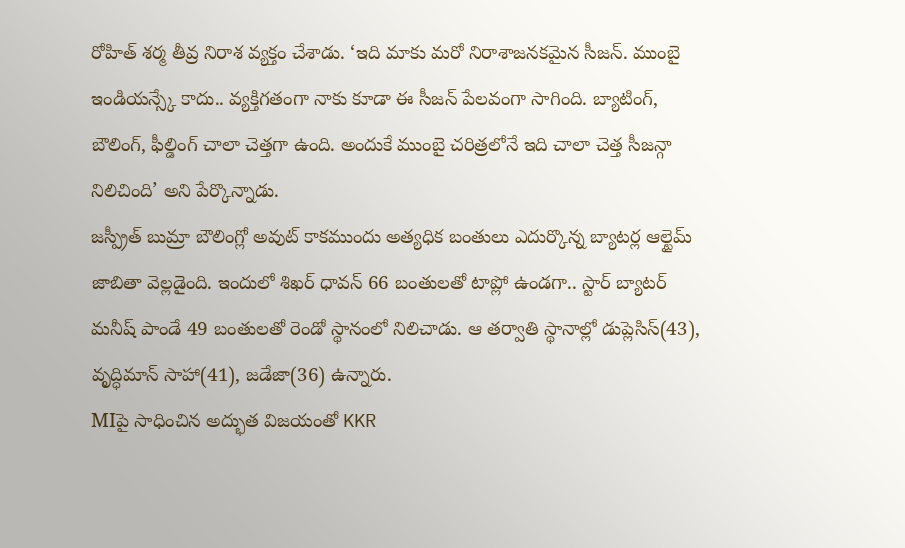రోహిత్ శర్మ తీవ్ర నిరాశ వ్యక్తం చేశాడు. ‘ఇది మాకు మరో నిరాశాజనకమైన సీజన్. ముంబై ఇండియన్స్కే కాదు.. వ్యక్తిగతంగా నాకు కూడా ఈ సీజన్ పేలవంగా సాగింది. బ్యాటింగ్, బౌలింగ్, ఫీల్డింగ్ చాలా చెత్తగా ఉంది. అందుకే ముంబై చరిత్రలోనే ఇది చాలా చెత్త సీజన్గా నిలిచింది’ అని పేర్కొన్నాడు.
జస్ప్రీత్ బుమ్రా బౌలింగ్లో అవుట్ కాకముందు అత్యధిక బంతులు ఎదుర్కొన్న బ్యాటర్ల ఆల్టైమ్ జాబితా వెల్లడైంది. ఇందులో శిఖర్ ధావన్ 66 బంతులతో టాప్లో ఉండగా.. స్టార్ బ్యాటర్ మనీష్ పాండే 49 బంతులతో రెండో స్థానంలో నిలిచాడు. ఆ తర్వాతి స్థానాల్లో డుప్లెసిస్(43), వృద్ధిమాన్ సాహా(41), జడేజా(36) ఉన్నారు.
MIపై సాధించిన అద్భుత విజయంతో KKR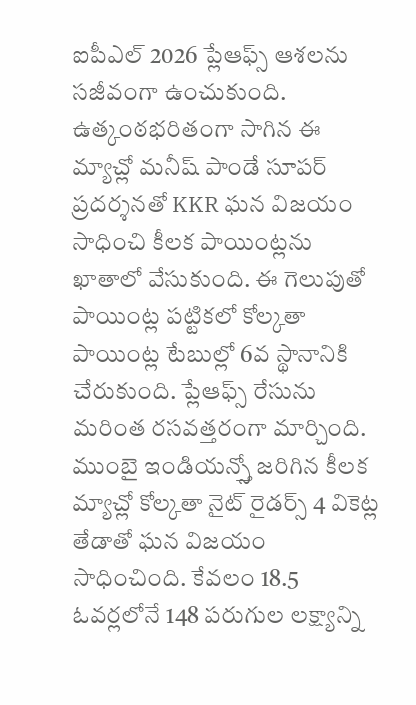ఐపీఎల్ 2026 ప్లేఆఫ్స్ ఆశలను సజీవంగా ఉంచుకుంది. ఉత్కంఠభరితంగా సాగిన ఈ మ్యాచ్లో మనీష్ పాండే సూపర్ ప్రదర్శనతో KKR ఘన విజయం సాధించి కీలక పాయింట్లను ఖాతాలో వేసుకుంది. ఈ గెలుపుతో పాయింట్ల పట్టికలో కోల్కతా పాయింట్ల టేబుల్లో 6వ స్థానానికి చేరుకుంది. ప్లేఆఫ్స్ రేసును మరింత రసవత్తరంగా మార్చింది.
ముంబై ఇండియన్స్తో జరిగిన కీలక మ్యాచ్లో కోల్కతా నైట్ రైడర్స్ 4 వికెట్ల తేడాతో ఘన విజయం సాధించింది. కేవలం 18.5 ఓవర్లలోనే 148 పరుగుల లక్ష్యాన్ని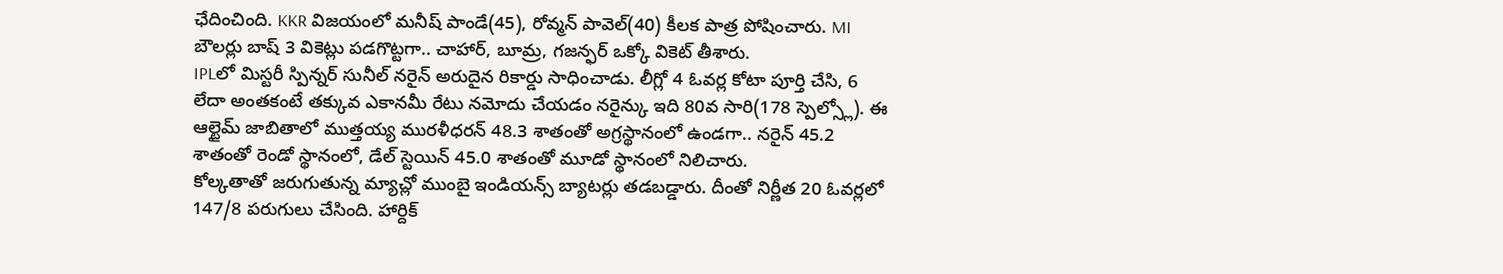ఛేదించింది. KKR విజయంలో మనీష్ పాండే(45), రోవ్మన్ పావెల్(40) కీలక పాత్ర పోషించారు. MI బౌలర్లు బాష్ 3 వికెట్లు పడగొట్టగా.. చాహార్, బూమ్ర, గజన్ఫర్ ఒక్కో వికెట్ తీశారు.
IPLలో మిస్టరీ స్పిన్నర్ సునీల్ నరైన్ అరుదైన రికార్డు సాధించాడు. లీగ్లో 4 ఓవర్ల కోటా పూర్తి చేసి, 6 లేదా అంతకంటే తక్కువ ఎకానమీ రేటు నమోదు చేయడం నరైన్కు ఇది 80వ సారి(178 స్పెల్స్లో). ఈ ఆల్టైమ్ జాబితాలో ముత్తయ్య మురళీధరన్ 48.3 శాతంతో అగ్రస్థానంలో ఉండగా.. నరైన్ 45.2 శాతంతో రెండో స్థానంలో, డేల్ స్టెయిన్ 45.0 శాతంతో మూడో స్థానంలో నిలిచారు.
కోల్కతాతో జరుగుతున్న మ్యాచ్లో ముంబై ఇండియన్స్ బ్యాటర్లు తడబడ్డారు. దీంతో నిర్ణీత 20 ఓవర్లలో 147/8 పరుగులు చేసింది. హార్దిక్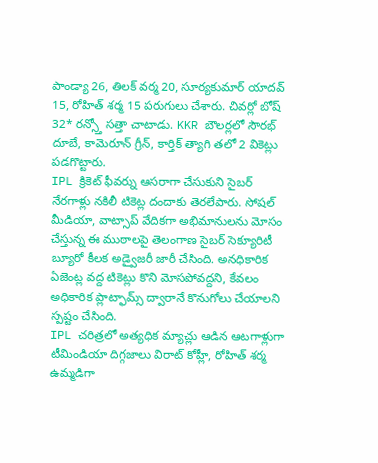పాండ్యా 26, తిలక్ వర్మ 20, సూర్యకుమార్ యాదవ్ 15, రోహిత్ శర్మ 15 పరుగులు చేశారు. చివర్లో బోష్ 32* రన్స్తో సత్తా చాటాడు. KKR బౌలర్లలో సౌరభ్ దూబే, కామెరూన్ గ్రీన్, కార్తిక్ త్యాగి తలో 2 వికెట్లు పడగొట్టారు.
IPL క్రికెట్ ఫీవర్ను ఆసరాగా చేసుకుని సైబర్ నేరగాళ్లు నకిలీ టికెట్ల దందాకు తెరలేపారు. సోషల్ మీడియా, వాట్సాప్ వేదికగా అభిమానులను మోసం చేస్తున్న ఈ ముఠాలపై తెలంగాణ సైబర్ సెక్యూరిటీ బ్యూరో కీలక అడ్వైజరీ జారీ చేసింది. అనధికారిక ఏజెంట్ల వద్ద టికెట్లు కొని మోసపోవద్దని, కేవలం అధికారిక ప్లాట్ఫామ్స్ ద్వారానే కొనుగోలు చేయాలని స్పష్టం చేసింది.
IPL చరిత్రలో అత్యధిక మ్యాచ్లు ఆడిన ఆటగాళ్లుగా టీమిండియా దిగ్గజాలు విరాట్ కోహ్లీ, రోహిత్ శర్మ ఉమ్మడిగా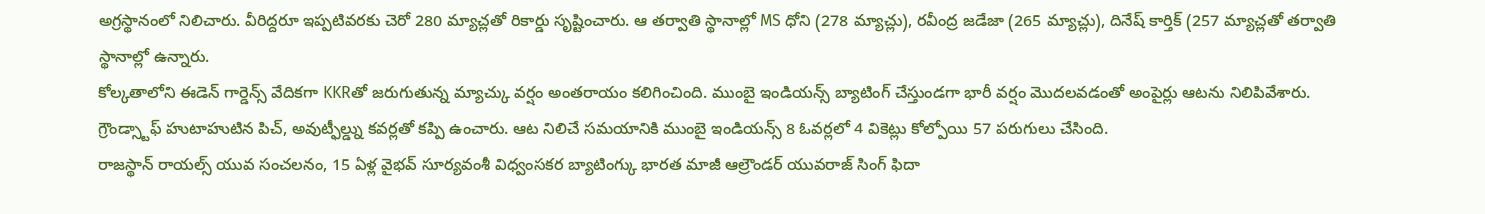అగ్రస్థానంలో నిలిచారు. వీరిద్దరూ ఇప్పటివరకు చెరో 280 మ్యాచ్లతో రికార్డు సృష్టించారు. ఆ తర్వాతి స్థానాల్లో MS ధోని (278 మ్యాచ్లు), రవీంద్ర జడేజా (265 మ్యాచ్లు), దినేష్ కార్తిక్ (257 మ్యాచ్లతో తర్వాతి స్థానాల్లో ఉన్నారు.
కోల్కతాలోని ఈడెన్ గార్డెన్స్ వేదికగా KKRతో జరుగుతున్న మ్యాచ్కు వర్షం అంతరాయం కలిగించింది. ముంబై ఇండియన్స్ బ్యాటింగ్ చేస్తుండగా భారీ వర్షం మొదలవడంతో అంపైర్లు ఆటను నిలిపివేశారు. గ్రౌండ్స్టాఫ్ హుటాహుటిన పిచ్, అవుట్ఫీల్డ్ను కవర్లతో కప్పి ఉంచారు. ఆట నిలిచే సమయానికి ముంబై ఇండియన్స్ 8 ఓవర్లలో 4 వికెట్లు కోల్పోయి 57 పరుగులు చేసింది.
రాజస్థాన్ రాయల్స్ యువ సంచలనం, 15 ఏళ్ల వైభవ్ సూర్యవంశీ విధ్వంసకర బ్యాటింగ్కు భారత మాజీ ఆల్రౌండర్ యువరాజ్ సింగ్ ఫిదా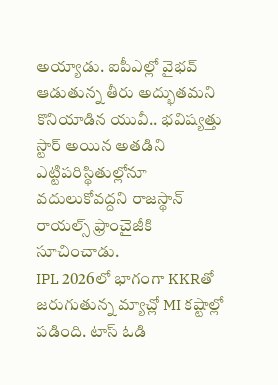అయ్యాడు. ఐపీఎల్లో వైభవ్ ఆడుతున్న తీరు అద్భుతమని కొనియాడిన యువీ.. భవిష్యత్తు స్టార్ అయిన అతడిని ఎట్టిపరిస్థితుల్లోనూ వదులుకోవద్దని రాజస్థాన్ రాయల్స్ ఫ్రాంచైజీకి సూచించాడు.
IPL 2026లో భాగంగా KKRతో జరుగుతున్న మ్యాచ్లో MI కష్టాల్లో పడింది. టాస్ ఓడి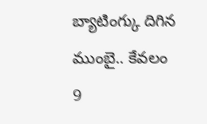బ్యాటింగ్కు దిగిన ముంబై.. కేవలం 9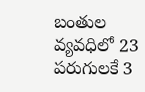బంతుల వ్యవధిలో 23 పరుగులకే 3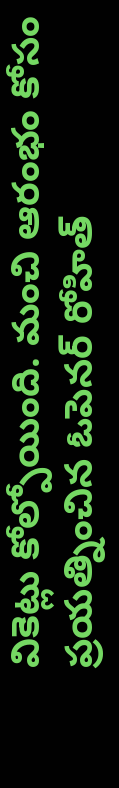వికెట్లు కోల్పోయింది. మంచి ఆరంభం కోసం ప్రయత్నించిన ఓపెనర్ రోహిత్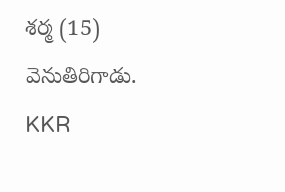శర్మ (15) వెనుతిరిగాడు. KKR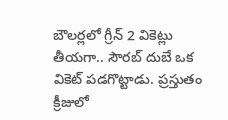బౌలర్లలో గ్రీన్ 2 వికెట్లు తీయగా.. సౌరబ్ దుబే ఒక వికెట్ పడగొట్టాడు. ప్రస్తుతం క్రీజులో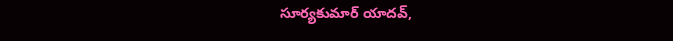సూర్యకుమార్ యాదవ్,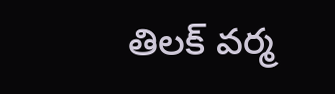తిలక్ వర్మ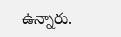ఉన్నారు.